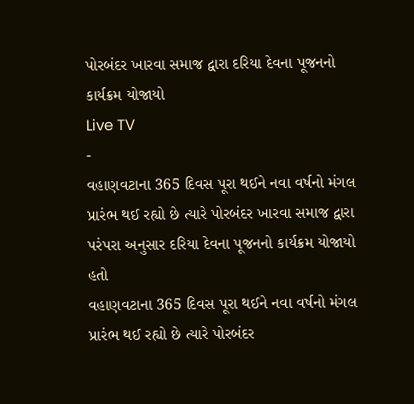પોરબંદર ખારવા સમાજ દ્વારા દરિયા દેવના પૂજનનો કાર્યક્રમ યોજાયો
Live TV
-
વહાણવટાના 365 દિવસ પૂરા થઈને નવા વર્ષનો મંગલ પ્રારંભ થઈ રહ્યો છે ત્યારે પોરબંદર ખારવા સમાજ દ્વારા પરંપરા અનુસાર દરિયા દેવના પૂજનનો કાર્યક્રમ યોજાયો હતો
વહાણવટાના 365 દિવસ પૂરા થઈને નવા વર્ષનો મંગલ પ્રારંભ થઈ રહ્યો છે ત્યારે પોરબંદર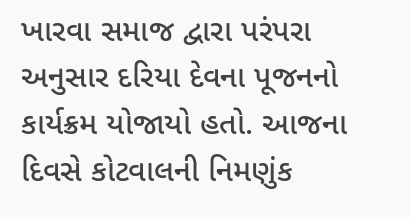ખારવા સમાજ દ્વારા પરંપરા અનુસાર દરિયા દેવના પૂજનનો કાર્યક્રમ યોજાયો હતો. આજના દિવસે કોટવાલની નિમણુંક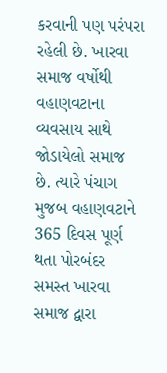કરવાની પણ પરંપરા રહેલી છે. ખારવા સમાજ વર્ષોથી વહાણવટાના વ્યવસાય સાથે જોડાયેલો સમાજ છે. ત્યારે પંચાગ મુજબ વહાણવટાને 365 દિવસ પૂર્ણ થતા પોરબંદર સમસ્ત ખારવા સમાજ દ્વારા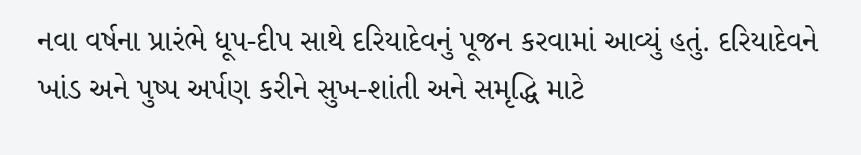નવા વર્ષના પ્રારંભે ધૂપ-દીપ સાથે દરિયાદેવનું પૂજન કરવામાં આવ્યું હતું. દરિયાદેવને ખાંડ અને પુષ્પ અર્પણ કરીને સુખ-શાંતી અને સમૃદ્ધિ માટે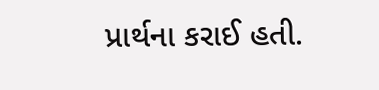પ્રાર્થના કરાઈ હતી.